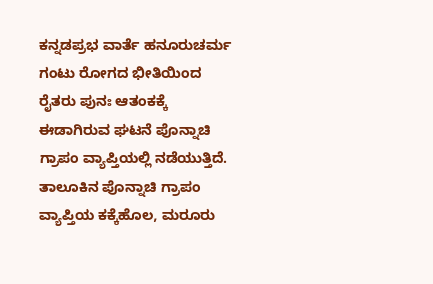ಕನ್ನಡಪ್ರಭ ವಾರ್ತೆ ಹನೂರುಚರ್ಮ ಗಂಟು ರೋಗದ ಭೀತಿಯಿಂದ ರೈತರು ಪುನಃ ಆತಂಕಕ್ಕೆ ಈಡಾಗಿರುವ ಘಟನೆ ಪೊನ್ನಾಚಿ ಗ್ರಾಪಂ ವ್ಯಾಪ್ತಿಯಲ್ಲಿ ನಡೆಯುತ್ತಿದೆ. ತಾಲೂಕಿನ ಪೊನ್ನಾಚಿ ಗ್ರಾಪಂ ವ್ಯಾಪ್ತಿಯ ಕಕ್ಕೆಹೊಲ, ಮರೂರು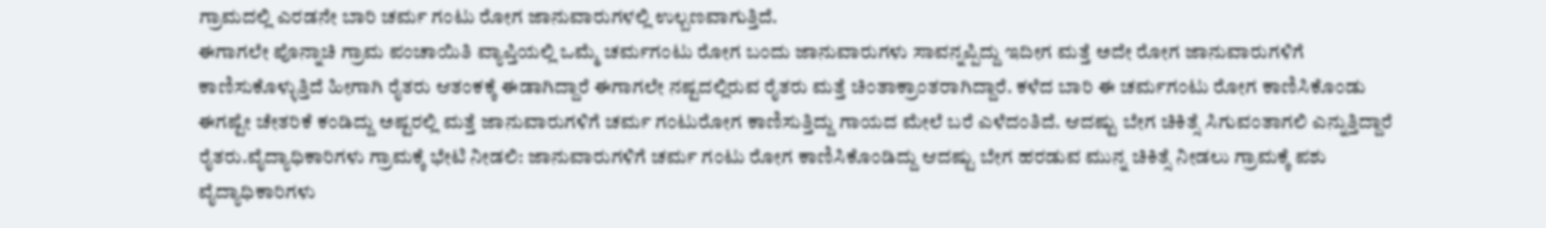ಗ್ರಾಮದಲ್ಲಿ ಎರಡನೇ ಬಾರಿ ಚರ್ಮ ಗಂಟು ರೋಗ ಜಾನುವಾರುಗಳಲ್ಲಿ ಉಲ್ಬಣವಾಗುತ್ತಿದೆ.
ಈಗಾಗಲೇ ಪೊನ್ನಾಚಿ ಗ್ರಾಮ ಪಂಚಾಯಿತಿ ವ್ಯಾಪ್ತಿಯಲ್ಲಿ ಒಮ್ಮೆ ಚರ್ಮಗಂಟು ರೋಗ ಬಂದು ಜಾನುವಾರುಗಳು ಸಾವನ್ನಪ್ಪಿದ್ದು ಇದೀಗ ಮತ್ತೆ ಅದೇ ರೋಗ ಜಾನುವಾರುಗಳಿಗೆ ಕಾಣಿಸುಕೊಳ್ಳುತ್ತಿದೆ ಹೀಗಾಗಿ ರೈತರು ಆತಂಕಕ್ಕೆ ಈಡಾಗಿದ್ದಾರೆ ಈಗಾಗಲೇ ನಷ್ಟದಲ್ಲಿರುವ ರೈತರು ಮತ್ತೆ ಚಿಂತಾಕ್ರಾಂತರಾಗಿದ್ದಾರೆ. ಕಳೆದ ಬಾರಿ ಈ ಚರ್ಮಗಂಟು ರೋಗ ಕಾಣಿಸಿಕೊಂಡು ಈಗಷ್ಟೇ ಚೇತರಿಕೆ ಕಂಡಿದ್ದು ಅಷ್ಟರಲ್ಲಿ ಮತ್ತೆ ಜಾನುವಾರುಗಳಿಗೆ ಚರ್ಮ ಗಂಟುರೋಗ ಕಾಣಿಸುತ್ತಿದ್ದು ಗಾಯದ ಮೇಲೆ ಬರೆ ಎಳೆದಂತಿದೆ. ಆದಷ್ಟು ಬೇಗ ಚಿಕಿತ್ಸೆ ಸಿಗುವಂತಾಗಲಿ ಎನ್ನುತ್ತಿದ್ದಾರೆ ರೈತರು.ವೈದ್ಯಾಧಿಕಾರಿಗಳು ಗ್ರಾಮಕ್ಕೆ ಭೇಟಿ ನೀಡಲಿ: ಜಾನುವಾರುಗಳಿಗೆ ಚರ್ಮ ಗಂಟು ರೋಗ ಕಾಣಿಸಿಕೊಂಡಿದ್ದು ಆದಷ್ಟು ಬೇಗ ಹರಡುವ ಮುನ್ನ ಚಿಕಿತ್ಸೆ ನೀಡಲು ಗ್ರಾಮಕ್ಕೆ ಪಶು ವೈದ್ಯಾಧಿಕಾರಿಗಳು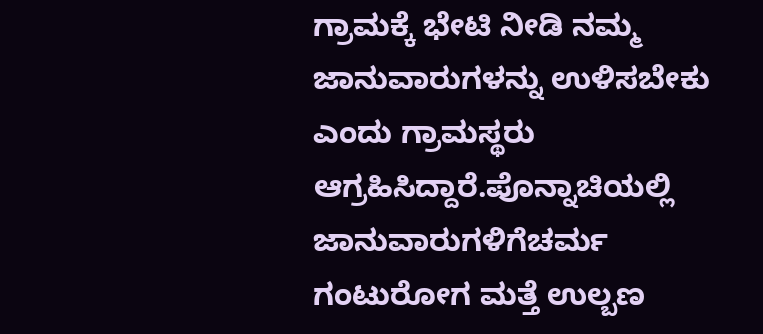ಗ್ರಾಮಕ್ಕೆ ಭೇಟಿ ನೀಡಿ ನಮ್ಮ ಜಾನುವಾರುಗಳನ್ನು ಉಳಿಸಬೇಕು ಎಂದು ಗ್ರಾಮಸ್ಥರು ಆಗ್ರಹಿಸಿದ್ದಾರೆ.ಪೊನ್ನಾಚಿಯಲ್ಲಿ ಜಾನುವಾರುಗಳಿಗೆಚರ್ಮ ಗಂಟುರೋಗ ಮತ್ತೆ ಉಲ್ಬಣ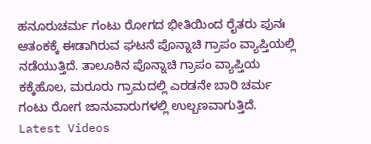ಹನೂರುಚರ್ಮ ಗಂಟು ರೋಗದ ಭೀತಿಯಿಂದ ರೈತರು ಪುನಃ ಆತಂಕಕ್ಕೆ ಈಡಾಗಿರುವ ಘಟನೆ ಪೊನ್ನಾಚಿ ಗ್ರಾಪಂ ವ್ಯಾಪ್ತಿಯಲ್ಲಿ ನಡೆಯುತ್ತಿದೆ. ತಾಲೂಕಿನ ಪೊನ್ನಾಚಿ ಗ್ರಾಪಂ ವ್ಯಾಪ್ತಿಯ ಕಕ್ಕೆಹೊಲ, ಮರೂರು ಗ್ರಾಮದಲ್ಲಿ ಎರಡನೇ ಬಾರಿ ಚರ್ಮ ಗಂಟು ರೋಗ ಜಾನುವಾರುಗಳಲ್ಲಿ ಉಲ್ಬಣವಾಗುತ್ತಿದೆ.
Latest Videos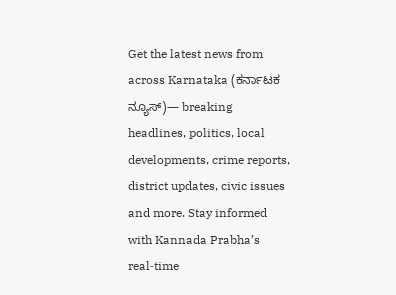Get the latest news from across Karnataka (ಕರ್ನಾಟಕ ನ್ಯೂಸ್)— breaking headlines, politics, local developments, crime reports, district updates, civic issues and more. Stay informed with Kannada Prabha’s real‑time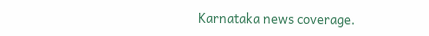Karnataka news coverage.